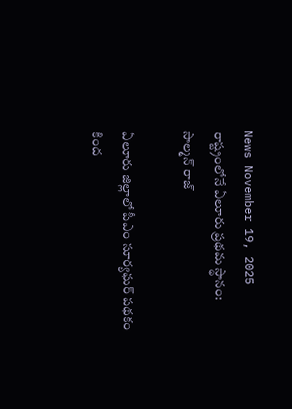News November 19, 2025
రాష్ట్రంలోనే ఏలూరు ప్రథమ స్థానం: సాల్మన్ రాజ్

ఏలూరు జిల్లాలో పీఎం సూర్యఘర్ పథకం కింద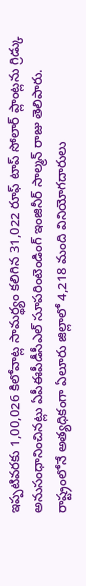ఇప్పటివరకు 1,00,026 కిలోవాట్ల సామర్థ్యం కలిగిన 31,022 రూఫ్ టాప్ సోలార్ ప్లాంట్లను గ్రిడ్కు అనుసంధానించినట్లు ఏపీఈపీడీసీఎల్ సూపరింటెండింగ్ ఇంజినీర్ సాల్మన్ రాజు తెలిపారు. రాష్ట్రంలోనే అత్యధికంగా ఏలూరు జిల్లాలో 4,218 మంది వినియోగదారులు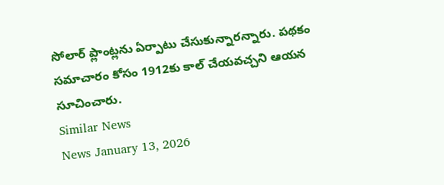సోలార్ ప్లాంట్లను ఏర్పాటు చేసుకున్నారన్నారు. పథకం సమాచారం కోసం 1912కు కాల్ చేయవచ్చని ఆయన సూచించారు.
Similar News
News January 13, 2026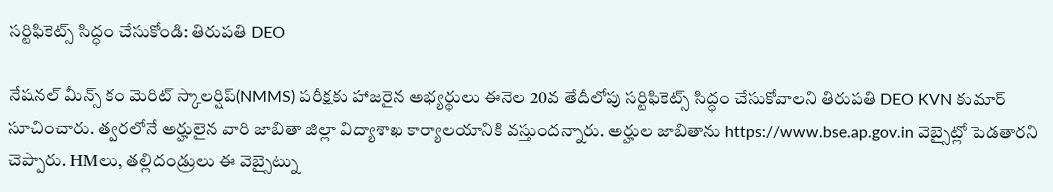సర్టిఫికెట్స్ సిద్ధం చేసుకోండి: తిరుపతి DEO

నేషనల్ మీన్స్ కం మెరిట్ స్కాలర్షిప్(NMMS) పరీక్షకు హాజరైన అభ్యర్థులు ఈనెల 20వ తేదీలోపు సర్టిఫికెట్స్ సిద్ధం చేసుకోవాలని తిరుపతి DEO KVN కుమార్ సూచించారు. త్వరలోనే అర్హులైన వారి జాబితా జిల్లా విద్యాశాఖ కార్యాలయానికి వస్తుందన్నారు. అర్హుల జాబితాను https://www.bse.ap.gov.in వెబ్సైట్లో పెడతారని చెప్పారు. HMలు, తల్లిదండ్రులు ఈ వెబ్సైట్ను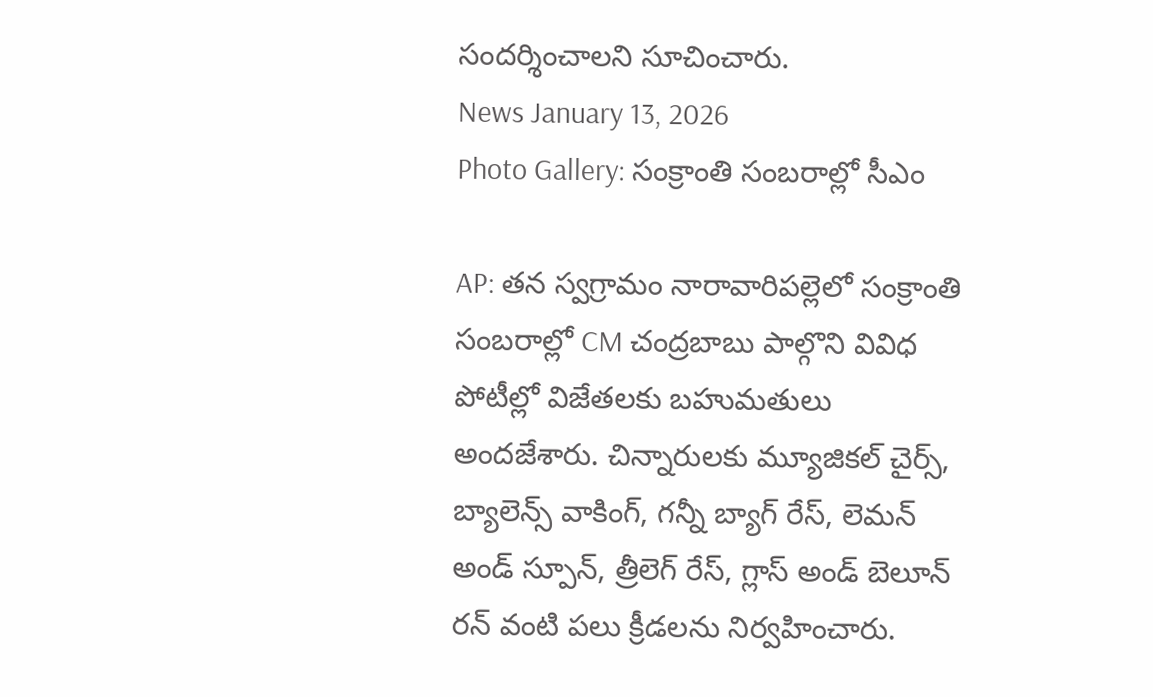సందర్శించాలని సూచించారు.
News January 13, 2026
Photo Gallery: సంక్రాంతి సంబరాల్లో సీఎం

AP: తన స్వగ్రామం నారావారిపల్లెలో సంక్రాంతి సంబరాల్లో CM చంద్రబాబు పాల్గొని వివిధ పోటీల్లో విజేతలకు బహుమతులు అందజేశారు. చిన్నారులకు మ్యూజికల్ చైర్స్, బ్యాలెన్స్ వాకింగ్, గన్నీ బ్యాగ్ రేస్, లెమన్ అండ్ స్పూన్, త్రీలెగ్ రేస్, గ్లాస్ అండ్ బెలూన్ రన్ వంటి పలు క్రీడలను నిర్వహించారు.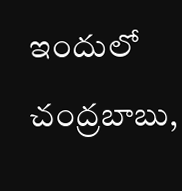ఇందులో చంద్రబాబు,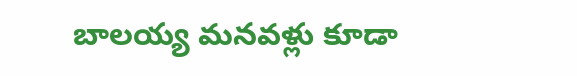బాలయ్య మనవళ్లు కూడా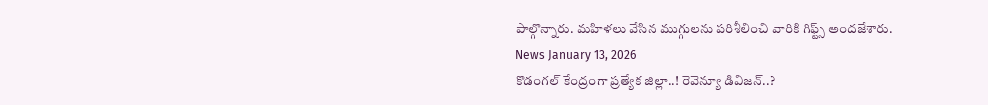పాల్గొన్నారు. మహిళలు వేసిన ముగ్గులను పరిశీలించి వారికి గిఫ్ట్స్ అందజేశారు.
News January 13, 2026
కొడంగల్ కేంద్రంగా ప్రత్యేక జిల్లా..! రెవెన్యూ డివిజన్..?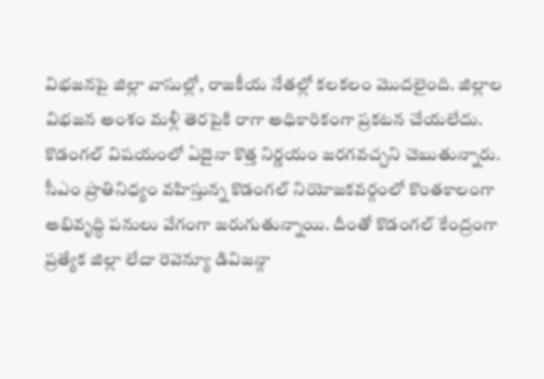విభజనపై జిల్లా వాసుల్లో, రాజకీయ నేతల్లో కలకలం మొదలైంది. జిల్లాల విభజన అంశం మళ్లీ తెరపైకి రాగా అధికారికంగా ప్రకటన చేయలేదు. కొడంగల్ విషయంలో ఏదైనా కొత్త నిర్ణయం జరగవచ్చని చెబుతున్నారు. సీఎం ప్రాతినిధ్యం వహిస్తున్న కొడంగల్ నియోజకవర్గంలో కొంతకాలంగా అభివృద్ధి పనులు వేగంగా జరుగుతున్నాయి. దీంతో కొడంగల్ కేంద్రంగా ప్రత్యేక జిల్లా లేదా రెవెన్యూ డివిజన్గా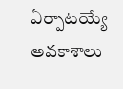ఏర్పాటయ్యే అవకాశాలు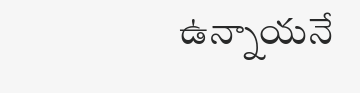ఉన్నాయనే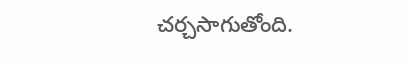చర్చసాగుతోంది.